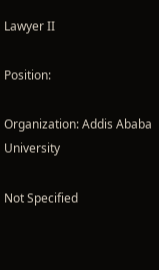Lawyer II

Position:

Organization: Addis Ababa University

Not Specified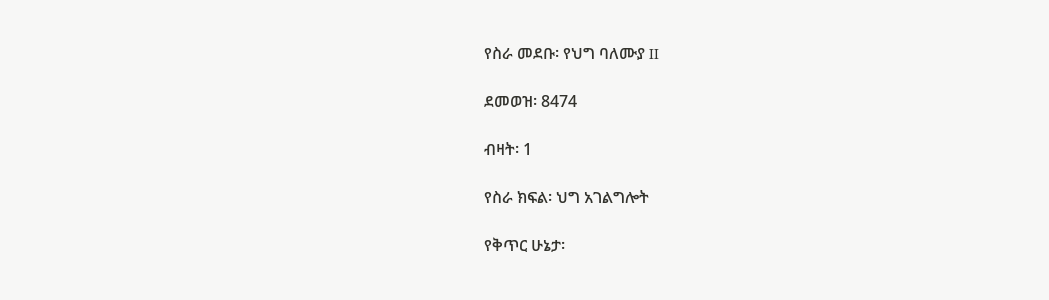የስራ መደቡ፡ የህግ ባለሙያ II

ደመወዝ፡ 8474

ብዛት፡ 1

የስራ ክፍል፡ ህግ አገልግሎት

የቅጥር ሁኔታ፡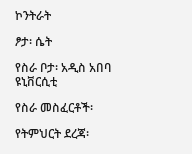ኮንትራት

ፆታ፡ ሴት

የስራ ቦታ፡ አዲስ አበባ ዩኒቨርሲቲ

የስራ መስፈርቶች፡

የትምህርት ደረጃ፡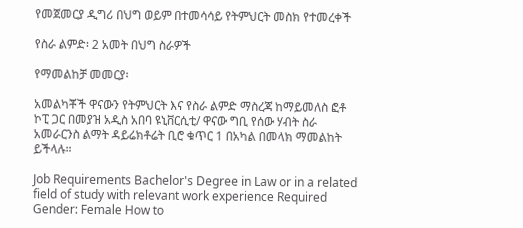የመጀመርያ ዲግሪ በህግ ወይም በተመሳሳይ የትምህርት መስክ የተመረቀች

የስራ ልምድ፡ 2 አመት በህግ ስራዎች

የማመልከቻ መመርያ፡

አመልካቾች ዋናውን የትምህርት እና የስራ ልምድ ማስረጃ ከማይመለስ ፎቶ ኮፒ ጋር በመያዝ አዲስ አበባ ዩኒቨርሲቲ/ ዋናው ግቢ የሰው ሃብት ስራ አመራርንስ ልማት ዳይሬክቶሬት ቢሮ ቁጥር 1 በአካል በመላክ ማመልከት ይችላሉ።

Job Requirements Bachelor's Degree in Law or in a related field of study with relevant work experience Required Gender: Female How to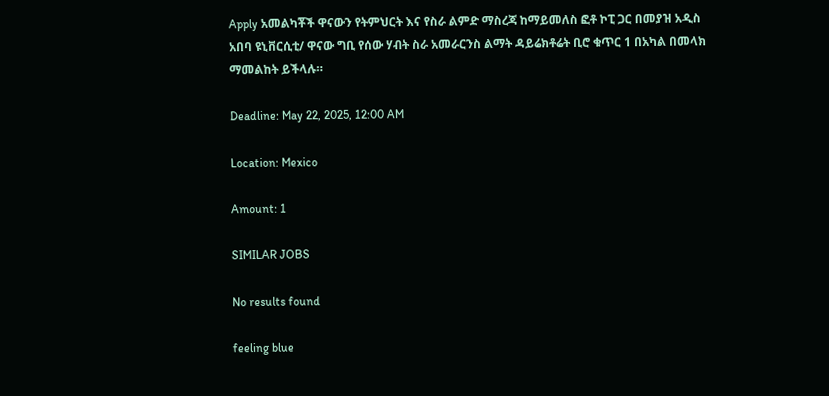Apply አመልካቾች ዋናውን የትምህርት እና የስራ ልምድ ማስረጃ ከማይመለስ ፎቶ ኮፒ ጋር በመያዝ አዲስ አበባ ዩኒቨርሲቲ/ ዋናው ግቢ የሰው ሃብት ስራ አመራርንስ ልማት ዳይሬክቶሬት ቢሮ ቁጥር 1 በአካል በመላክ ማመልከት ይችላሉ።

Deadline: May 22, 2025, 12:00 AM

Location: Mexico

Amount: 1

SIMILAR JOBS

No results found

feeling blue